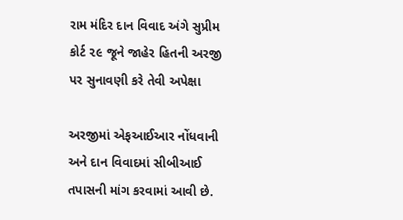રામ મંદિર દાન વિવાદ અંગે સુપ્રીમ કોર્ટ ૨૯ જૂને જાહેર હિતની અરજી પર સુનાવણી કરે તેવી અપેક્ષા

અરજીમાં એફઆઈઆર નોંધવાની અને દાન વિવાદમાં સીબીઆઈ તપાસની માંગ કરવામાં આવી છે.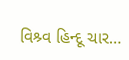વિશ્ર્વ હિન્દૂ ચાર…